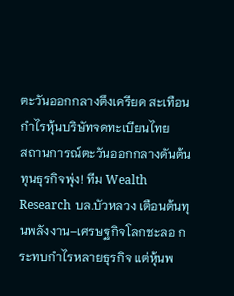ตะวันออกกลางตึงเครียด สะเทือนกำไรหุ้นบริษัทจดทะเบียนไทย
สถานการณ์ตะวันออกกลางดันต้นทุนธุรกิจพุ่ง! ทีม Wealth Research บล.บัวหลวง เตือนต้นทุนพลังงาน–เศรษฐกิจโลกชะลอ กระทบกำไรหลายธุรกิจ แต่หุ้นพ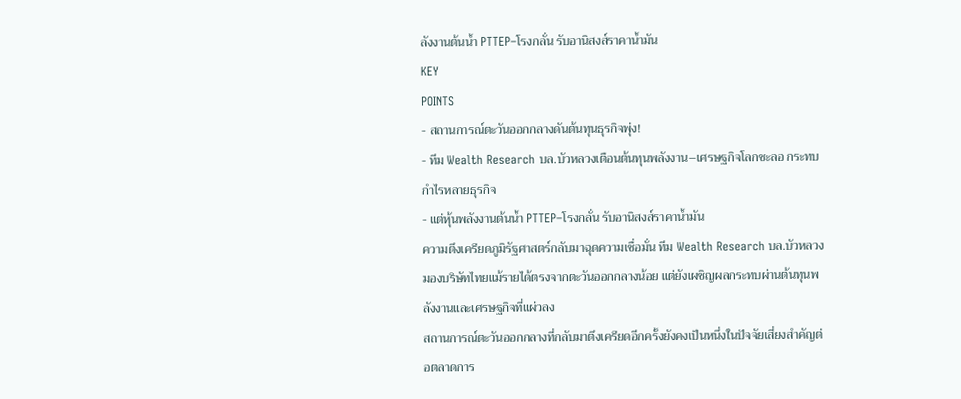ลังงานต้นน้ำ PTTEP–โรงกลั่น รับอานิสงส์ราคาน้ำมัน
KEY
POINTS
- สถานการณ์ตะวันออกกลางดันต้นทุนธุรกิจพุ่ง!
- ทีม Wealth Research บล.บัวหลวงเตือนต้นทุนพลังงาน–เศรษฐกิจโลกชะลอ กระทบกำไรหลายธุรกิจ
- แต่หุ้นพลังงานต้นน้ำ PTTEP–โรงกลั่น รับอานิสงส์ราคาน้ำมัน
ความตึงเครียดภูมิรัฐศาสตร์กลับมาฉุดความเชื่อมั่น ทีม Wealth Research บล.บัวหลวง มองบริษัทไทยแม้รายได้ตรงจากตะวันออกกลางน้อย แต่ยังเผชิญผลกระทบผ่านต้นทุนพลังงานและเศรษฐกิจที่แผ่วลง
สถานการณ์ตะวันออกกลางที่กลับมาตึงเครียดอีกครั้งยังคงเป็นหนึ่งในปัจจัยเสี่ยงสำคัญต่อตลาดการ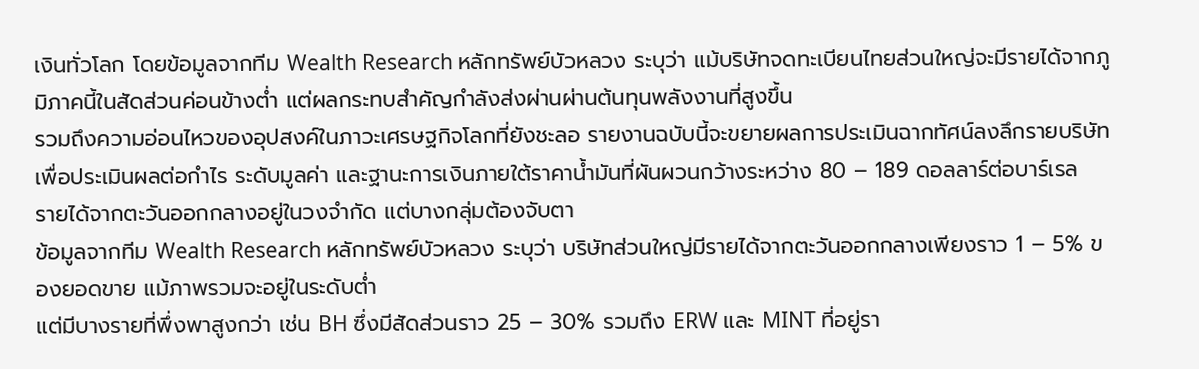เงินทั่วโลก โดยข้อมูลจากทีม Wealth Research หลักทรัพย์บัวหลวง ระบุว่า แม้บริษัทจดทะเบียนไทยส่วนใหญ่จะมีรายได้จากภูมิภาคนี้ในสัดส่วนค่อนข้างต่ำ แต่ผลกระทบสำคัญกำลังส่งผ่านผ่านต้นทุนพลังงานที่สูงขึ้น
รวมถึงความอ่อนไหวของอุปสงค์ในภาวะเศรษฐกิจโลกที่ยังชะลอ รายงานฉบับนี้จะขยายผลการประเมินฉากทัศน์ลงลึกรายบริษัท เพื่อประเมินผลต่อกำไร ระดับมูลค่า และฐานะการเงินภายใต้ราคาน้ำมันที่ผันผวนกว้างระหว่าง 80 – 189 ดอลลาร์ต่อบาร์เรล
รายได้จากตะวันออกกลางอยู่ในวงจำกัด แต่บางกลุ่มต้องจับตา
ข้อมูลจากทีม Wealth Research หลักทรัพย์บัวหลวง ระบุว่า บริษัทส่วนใหญ่มีรายได้จากตะวันออกกลางเพียงราว 1 – 5% ของยอดขาย แม้ภาพรวมจะอยู่ในระดับต่ำ
แต่มีบางรายที่พึ่งพาสูงกว่า เช่น BH ซึ่งมีสัดส่วนราว 25 – 30% รวมถึง ERW และ MINT ที่อยู่รา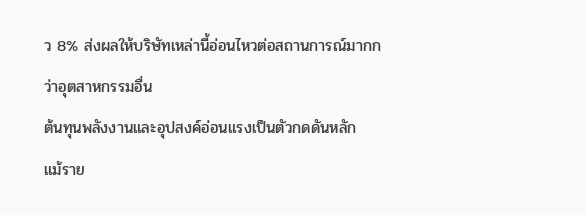ว 8% ส่งผลให้บริษัทเหล่านี้อ่อนไหวต่อสถานการณ์มากกว่าอุตสาหกรรมอื่น
ต้นทุนพลังงานและอุปสงค์อ่อนแรงเป็นตัวกดดันหลัก
แม้ราย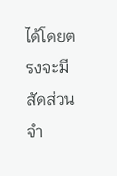ได้โดยตรงจะมีสัดส่วนจำ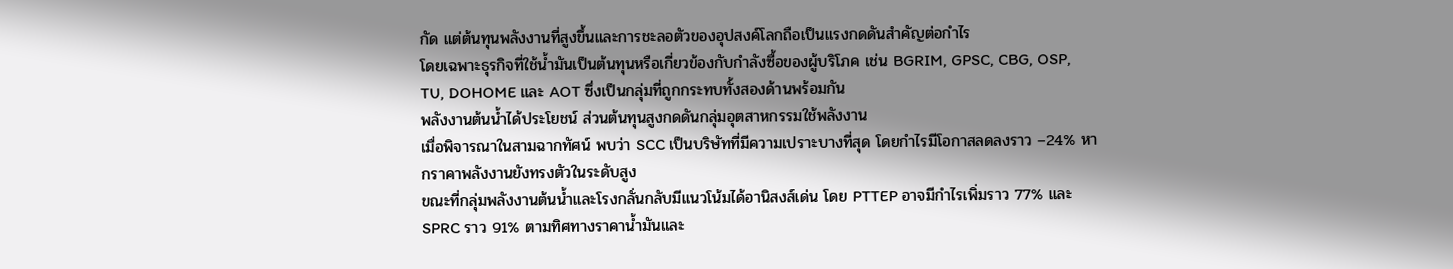กัด แต่ต้นทุนพลังงานที่สูงขึ้นและการชะลอตัวของอุปสงค์โลกถือเป็นแรงกดดันสำคัญต่อกำไร
โดยเฉพาะธุรกิจที่ใช้น้ำมันเป็นต้นทุนหรือเกี่ยวข้องกับกำลังซื้อของผู้บริโภค เช่น BGRIM, GPSC, CBG, OSP, TU, DOHOME และ AOT ซึ่งเป็นกลุ่มที่ถูกกระทบทั้งสองด้านพร้อมกัน
พลังงานต้นน้ำได้ประโยชน์ ส่วนต้นทุนสูงกดดันกลุ่มอุตสาหกรรมใช้พลังงาน
เมื่อพิจารณาในสามฉากทัศน์ พบว่า SCC เป็นบริษัทที่มีความเปราะบางที่สุด โดยกำไรมีโอกาสลดลงราว –24% หากราคาพลังงานยังทรงตัวในระดับสูง
ขณะที่กลุ่มพลังงานต้นน้ำและโรงกลั่นกลับมีแนวโน้มได้อานิสงส์เด่น โดย PTTEP อาจมีกำไรเพิ่มราว 77% และ SPRC ราว 91% ตามทิศทางราคาน้ำมันและ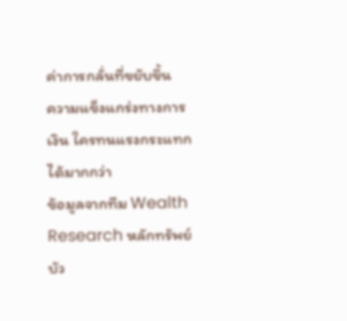ค่าการกลั่นที่ขยับขึ้น
ความแข็งแกร่งทางการเงิน ใครทนแรงกระแทกได้มากกว่า
ข้อมูลจากทีม Wealth Research หลักทรัพย์บัว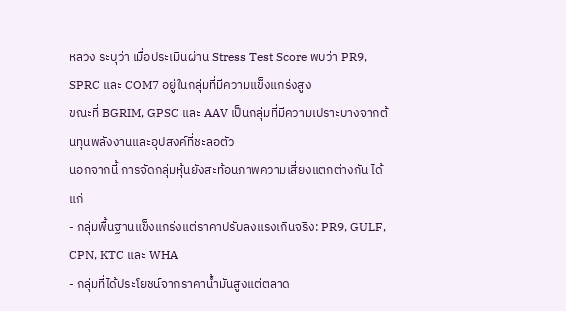หลวง ระบุว่า เมื่อประเมินผ่าน Stress Test Score พบว่า PR9, SPRC และ COM7 อยู่ในกลุ่มที่มีความแข็งแกร่งสูง
ขณะที่ BGRIM, GPSC และ AAV เป็นกลุ่มที่มีความเปราะบางจากต้นทุนพลังงานและอุปสงค์ที่ชะลอตัว
นอกจากนี้ การจัดกลุ่มหุ้นยังสะท้อนภาพความเสี่ยงแตกต่างกัน ได้แก่
- กลุ่มพื้นฐานแข็งแกร่งแต่ราคาปรับลงแรงเกินจริง: PR9, GULF, CPN, KTC และ WHA
- กลุ่มที่ได้ประโยชน์จากราคาน้ำมันสูงแต่ตลาด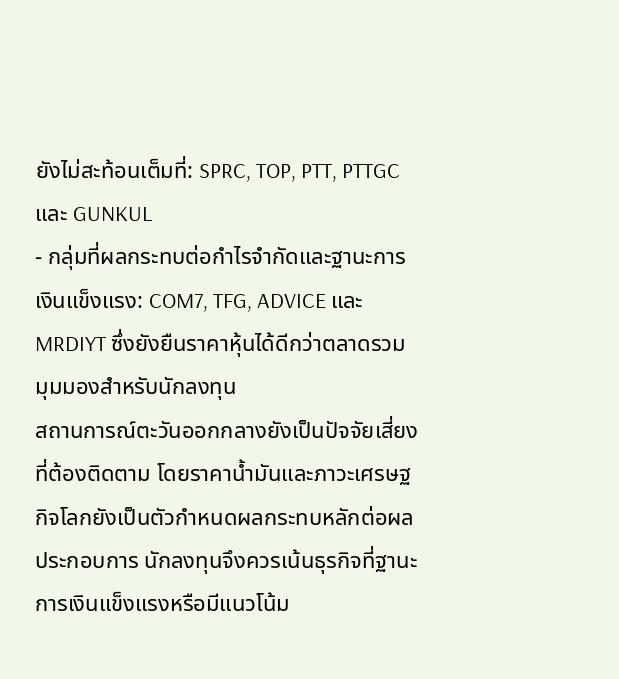ยังไม่สะท้อนเต็มที่: SPRC, TOP, PTT, PTTGC และ GUNKUL
- กลุ่มที่ผลกระทบต่อกำไรจำกัดและฐานะการเงินแข็งแรง: COM7, TFG, ADVICE และ MRDIYT ซึ่งยังยืนราคาหุ้นได้ดีกว่าตลาดรวม
มุมมองสำหรับนักลงทุน
สถานการณ์ตะวันออกกลางยังเป็นปัจจัยเสี่ยงที่ต้องติดตาม โดยราคาน้ำมันและภาวะเศรษฐกิจโลกยังเป็นตัวกำหนดผลกระทบหลักต่อผลประกอบการ นักลงทุนจึงควรเน้นธุรกิจที่ฐานะการเงินแข็งแรงหรือมีแนวโน้ม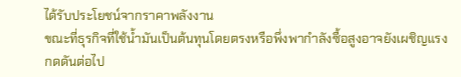ได้รับประโยชน์จากราคาพลังงาน
ขณะที่ธุรกิจที่ใช้น้ำมันเป็นต้นทุนโดยตรงหรือพึ่งพากำลังซื้อสูงอาจยังเผชิญแรงกดดันต่อไป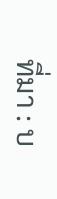ที่มา : บ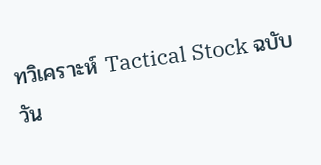ทวิเคราะห์ Tactical Stock ฉบับวัน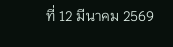ที่ 12 มีนาคม 2569